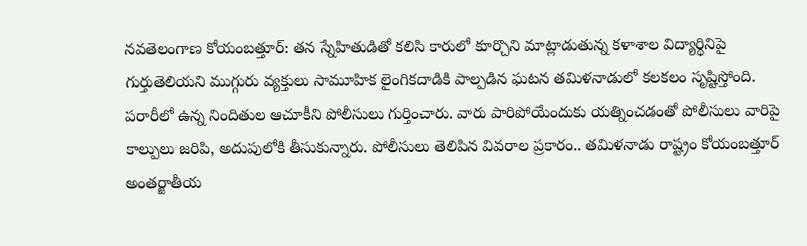నవతెలంగాణ కోయంబత్తూర్: తన స్నేహితుడితో కలిసి కారులో కూర్చొని మాట్లాడుతున్న కళాశాల విద్యార్థినిపై గుర్తుతెలియని ముగ్గురు వ్యక్తులు సామూహిక లైంగికదాడికి పాల్పడిన ఘటన తమిళనాడులో కలకలం సృష్టిస్తోంది. పరారీలో ఉన్న నిందితుల ఆచూకీని పోలీసులు గుర్తించారు. వారు పారిపోయేందుకు యత్నించడంతో పోలీసులు వారిపై కాల్పులు జరిపి, అదుపులోకి తీసుకున్నారు. పోలీసులు తెలిపిన వివరాల ప్రకారం.. తమిళనాడు రాష్ట్రం కోయంబత్తూర్ అంతర్జాతీయ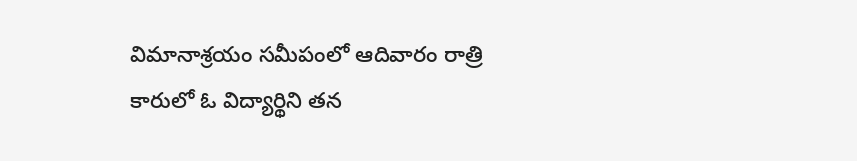విమానాశ్రయం సమీపంలో ఆదివారం రాత్రి కారులో ఓ విద్యార్థిని తన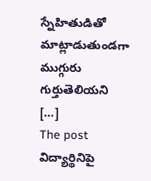స్నేహితుడితో మాట్లాడుతుండగా ముగ్గురు గుర్తుతెలియని […]
The post విద్యార్థినిపై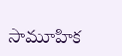సామూహిక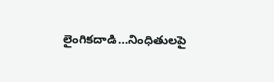లైంగికదాడి…నింధితులపై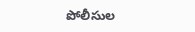పోలీసుల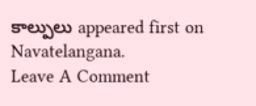కాల్పులు appeared first on Navatelangana.
Leave A Comment